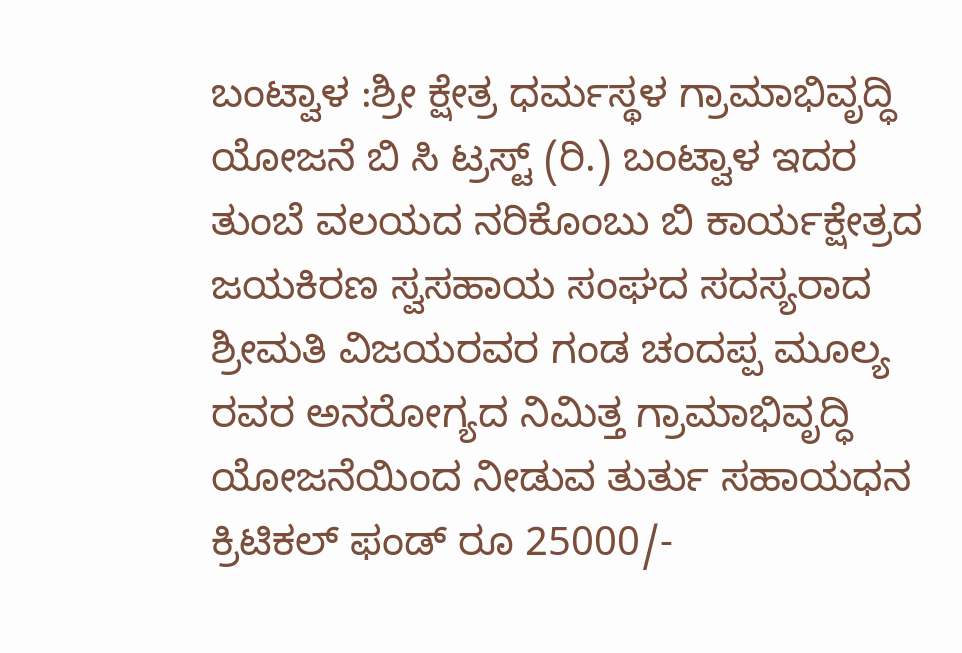ಬಂಟ್ವಾಳ :ಶ್ರೀ ಕ್ಷೇತ್ರ ಧರ್ಮಸ್ಥಳ ಗ್ರಾಮಾಭಿವೃದ್ಧಿ ಯೋಜನೆ ಬಿ ಸಿ ಟ್ರಸ್ಟ್ (ರಿ.) ಬಂಟ್ವಾಳ ಇದರ ತುಂಬೆ ವಲಯದ ನರಿಕೊಂಬು ಬಿ ಕಾರ್ಯಕ್ಷೇತ್ರದ ಜಯಕಿರಣ ಸ್ವಸಹಾಯ ಸಂಘದ ಸದಸ್ಯರಾದ ಶ್ರೀಮತಿ ವಿಜಯರವರ ಗಂಡ ಚಂದಪ್ಪ ಮೂಲ್ಯ ರವರ ಅನರೋಗ್ಯದ ನಿಮಿತ್ತ ಗ್ರಾಮಾಭಿವೃದ್ಧಿ ಯೋಜನೆಯಿಂದ ನೀಡುವ ತುರ್ತು ಸಹಾಯಧನ ಕ್ರಿಟಿಕಲ್ ಫಂಡ್ ರೂ 25000/-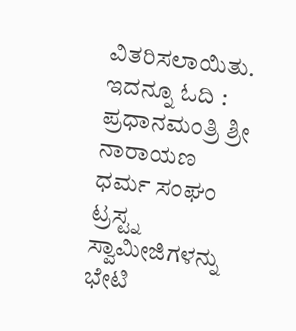ವಿತರಿಸಲಾಯಿತು. ಇದನ್ನೂ ಓದಿ : ಪ್ರಧಾನಮಂತ್ರಿ ಶ್ರೀ ನಾರಾಯಣ ಧರ್ಮ ಸಂಘಂ ಟ್ರಸ್ಟ್ನ ಸ್ವಾಮೀಜಿಗಳನ್ನು ಭೇಟಿ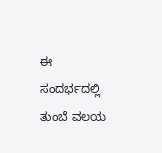ಈ ಸಂದರ್ಭದಲ್ಲಿ ತುಂಬೆ ವಲಯ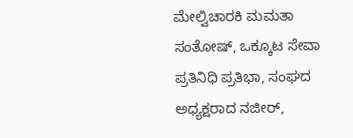ಮೇಲ್ವಿಚಾರಕಿ ಮಮತಾ ಸಂತೋಷ್, ಒಕ್ಕೂಟ ಸೇವಾ ಪ್ರತಿನಿಧಿ ಪ್ರತಿಭಾ, ಸಂಘದ ಅಧ್ಯಕ್ಷರಾದ ನಜೀರ್,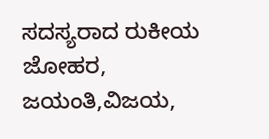ಸದಸ್ಯರಾದ ರುಕೀಯ ಜೋಹರ, ಜಯಂತಿ,ವಿಜಯ,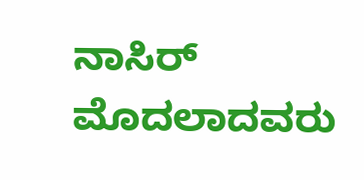ನಾಸಿರ್ ಮೊದಲಾದವರು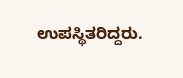ಉಪಸ್ಥಿತರಿದ್ದರು.